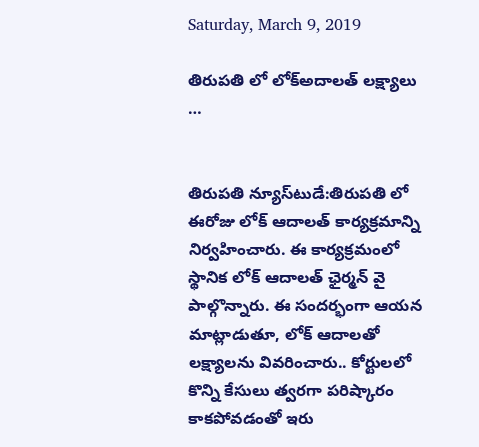Saturday, March 9, 2019

తిరుపతి లో లోక్అదాలత్ లక్ష్యాలు …


తిరుప‌తి న్యూస్‌టుడే:తిరుప‌తి లో ఈరోజు లోక్ ఆదాల‌త్ కార్య‌క్ర‌మాన్ని నిర్వ‌హించారు. ఈ కార్య‌క్ర‌మంలో స్థానిక లోక్ ఆదాల‌త్ ఛైర్మ‌న్ వై పాల్గొన్నారు. ఈ సంద‌ర్భంగా ఆయ‌న మాట్లాడుతూ, లోక్ ఆదాల‌తో ల‌క్ష్యాల‌ను వివ‌రించారు.. కోర్టుల‌లో కొన్ని కేసులు త్వ‌ర‌గా ప‌రిష్కారం కాక‌పోవ‌డంతో ఇరు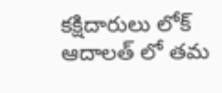క‌క్షిదారులు లోక్ ఆదాల‌త్ లో త‌మ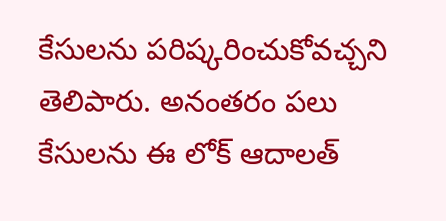కేసుల‌ను ప‌రిష్క‌రించుకోవ‌చ్చ‌ని తెలిపారు. అనంత‌రం ప‌లు కేసుల‌ను ఈ లోక్ ఆదాల‌త్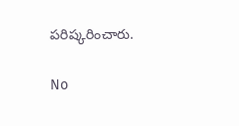ప‌రిష్క‌రించారు.

No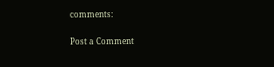comments:

Post a Comment